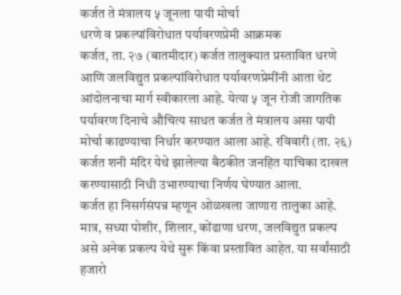कर्जत ते मंत्रालय ५ जूनला पायी मोर्चा
धरणे व प्रकल्पांविरोधात पर्यावरणप्रेमी आक्रमक
कर्जत, ता. २७ (बातमीदार) कर्जत तालुक्यात प्रस्तावित धरणे आणि जलविद्युत प्रकल्पांविरोधात पर्यावरणप्रेमींनी आता थेट आंदोलनाचा मार्ग स्वीकारला आहे. येत्या ५ जून रोजी जागतिक पर्यावरण दिनाचे औचित्य साधत कर्जत ते मंत्रालय असा पायी मोर्चा काढण्याचा निर्धार करण्यात आला आहे. रविवारी (ता. २६) कर्जत शनी मंदिर येथे झालेल्या बैठकीत जनहित याचिका दाखल करण्यासाठी निधी उभारण्याचा निर्णय घेण्यात आला.
कर्जत हा निसर्गसंपन्न म्हणून ओळखला जाणारा तालुका आहे. मात्र, सध्या पोशीर, शिलार, कोंढाणा धरण, जलविद्युत प्रकल्प असे अनेक प्रकल्प येथे सुरू किंवा प्रस्तावित आहेत. या सर्वांसाठी हजारो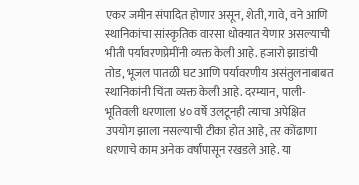एकर जमीन संपादित होणार असून, शेती, गावे, वने आणि स्थानिकांचा सांस्कृतिक वारसा धोक्यात येणार असल्याची भीती पर्यावरणप्रेमींनी व्यक्त केली आहे. हजारो झाडांची तोड, भूजल पातळी घट आणि पर्यावरणीय असंतुलनाबाबत स्थानिकांनी चिंता व्यक्त केली आहे. दरम्यान, पाली-भूतिवली धरणाला ४० वर्षे उलटूनही त्याचा अपेक्षित उपयोग झाला नसल्याची टीका होत आहे, तर कोंढाणा धरणाचे काम अनेक वर्षांपासून रखडले आहे. या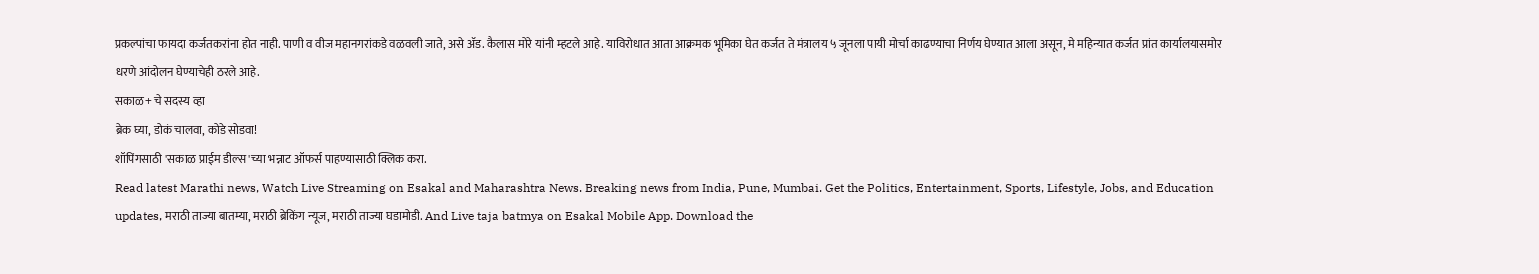प्रकल्पांचा फायदा कर्जतकरांना होत नाही. पाणी व वीज महानगरांकडे वळवली जाते, असे ॲड. कैलास मोरे यांनी म्हटले आहे. याविरोधात आता आक्रमक भूमिका घेत कर्जत ते मंत्रालय ५ जूनला पायी मोर्चा काढण्याचा निर्णय घेण्यात आला असून, मे महिन्यात कर्जत प्रांत कार्यालयासमोर धरणे आंदोलन घेण्याचेही ठरले आहे.
सकाळ+ चे सदस्य व्हा
ब्रेक घ्या, डोकं चालवा, कोडे सोडवा!
शॉपिंगसाठी 'सकाळ प्राईम डील्स'च्या भन्नाट ऑफर्स पाहण्यासाठी क्लिक करा.
Read latest Marathi news, Watch Live Streaming on Esakal and Maharashtra News. Breaking news from India, Pune, Mumbai. Get the Politics, Entertainment, Sports, Lifestyle, Jobs, and Education updates, मराठी ताज्या बातम्या, मराठी ब्रेकिंग न्यूज, मराठी ताज्या घडामोडी. And Live taja batmya on Esakal Mobile App. Download the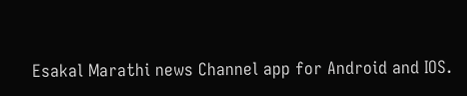Esakal Marathi news Channel app for Android and IOS.